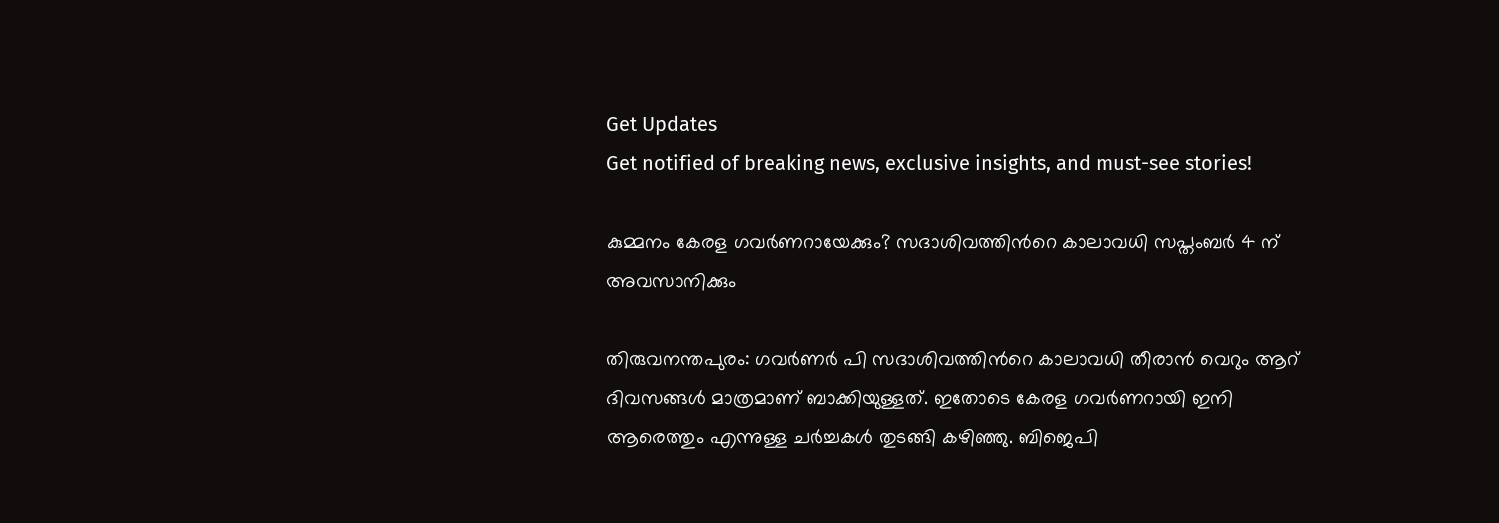Get Updates
Get notified of breaking news, exclusive insights, and must-see stories!

കുമ്മനം കേരള ഗവര്‍ണറായേക്കും? സദാശിവത്തിന്‍റെ കാലാവധി സപ്തംബര്‍ 4 ന് അവസാനിക്കും

തിരുവനന്തപുരം: ഗവര്‍ണര്‍ പി സദാശിവത്തിന്‍റെ കാലാവധി തീരാന്‍ വെറും ആറ് ദിവസങ്ങള്‍ മാത്രമാണ് ബാക്കിയുള്ളത്. ഇതോടെ കേരള ഗവര്‍ണറായി ഇനി ആരെത്തും എന്നുള്ള ചര്‍ച്ചകള്‍ തുടങ്ങി കഴിഞ്ഞു. ബിജെപി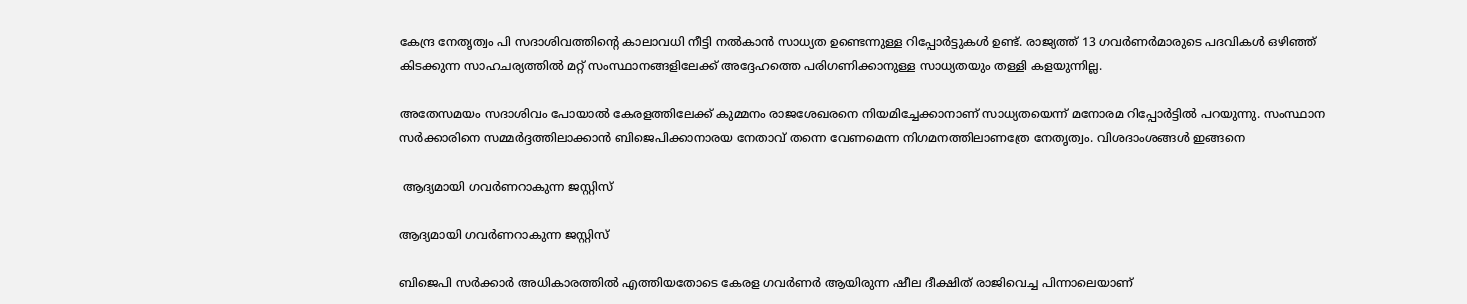കേന്ദ്ര നേതൃത്വം പി സദാശിവത്തിന്‍റെ കാലാവധി നീട്ടി നല്‍കാന്‍ സാധ്യത ഉണ്ടെന്നുള്ള റിപ്പോര്‍ട്ടുകള്‍ ഉണ്ട്. രാജ്യത്ത് 13 ഗവര്‍ണര്‍മാരുടെ പദവികള്‍ ഒഴിഞ്ഞ് കിടക്കുന്ന സാഹചര്യത്തില്‍ മറ്റ് സംസ്ഥാനങ്ങളിലേക്ക് അദ്ദേഹത്തെ പരിഗണിക്കാനുള്ള സാധ്യതയും തള്ളി കളയുന്നില്ല.

അതേസമയം സദാശിവം പോയാല്‍ കേരളത്തിലേക്ക് കുമ്മനം രാജശേഖരനെ നിയമിച്ചേക്കാനാണ് സാധ്യതയെന്ന് മനോരമ റിപ്പോര്‍ട്ടില്‍ പറയുന്നു. സംസ്ഥാന സര്‍ക്കാരിനെ സമ്മര്‍ദ്ദത്തിലാക്കാന്‍ ബിജെപിക്കാനാരയ നേതാവ് തന്നെ വേണമെന്ന നിഗമനത്തിലാണത്രേ നേതൃത്വം. വിശദാംശങ്ങള്‍ ഇങ്ങനെ

 ആദ്യമായി ഗവര്‍ണറാകുന്ന ജസ്റ്റിസ്

ആദ്യമായി ഗവര്‍ണറാകുന്ന ജസ്റ്റിസ്

ബിജെപി സര്‍ക്കാര്‍ അധികാരത്തില്‍ എത്തിയതോടെ കേരള ഗവര്‍ണര്‍ ആയിരുന്ന ഷീല ദീക്ഷിത് രാജിവെച്ച പിന്നാലെയാണ്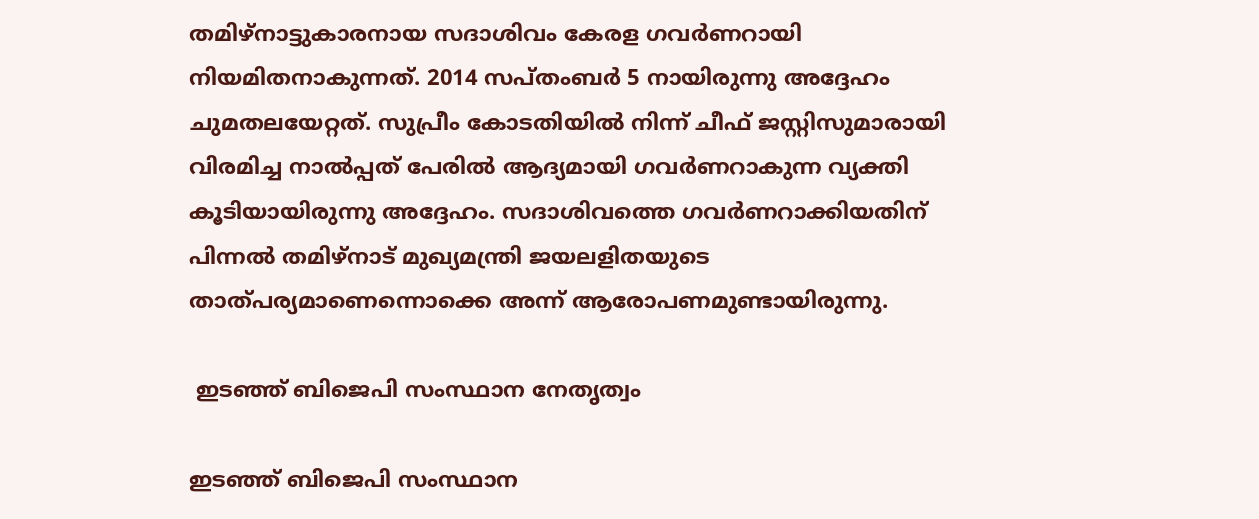തമിഴ്‌നാട്ടുകാരനായ സദാശിവം കേരള ഗവര്‍ണറായി നിയമിതനാകുന്നത്. 2014 സപ്തംബര്‍ 5 നായിരുന്നു അദ്ദേഹം ചുമതലയേറ്റത്. സുപ്രീം കോടതിയില്‍ നിന്ന് ചീഫ് ജസ്റ്റിസുമാരായി വിരമിച്ച നാല്‍പ്പത് പേരില്‍ ആദ്യമായി ഗവര്‍ണറാകുന്ന വ്യക്തി കൂടിയായിരുന്നു അദ്ദേഹം. സദാശിവത്തെ ഗവര്‍ണറാക്കിയതിന് പിന്നല്‍ തമിഴ്‌നാട് മുഖ്യമന്ത്രി ജയലളിതയുടെ താത്പര്യമാണെന്നൊക്കെ അന്ന് ആരോപണമുണ്ടായിരുന്നു.

 ഇടഞ്ഞ് ബിജെപി സംസ്ഥാന നേതൃത്വം

ഇടഞ്ഞ് ബിജെപി സംസ്ഥാന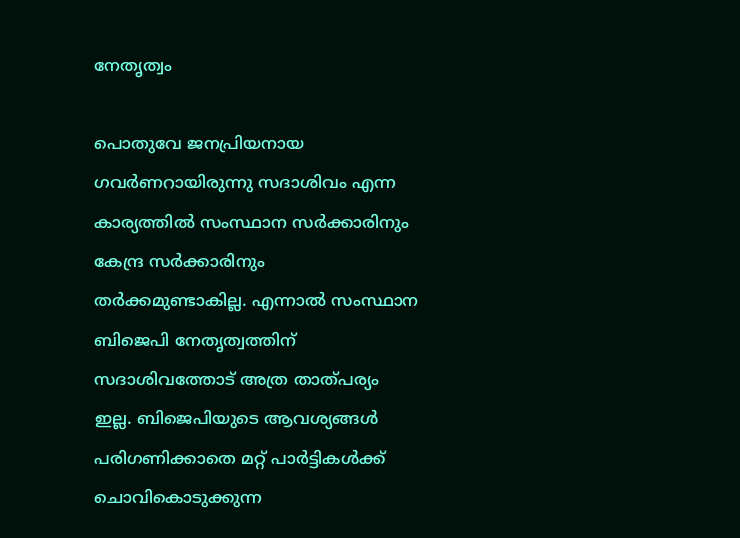നേതൃത്വം

പൊതുവേ ജനപ്രിയനായ ഗവര്‍ണറായിരുന്നു സദാശിവം എന്ന കാര്യത്തില്‍ സംസ്ഥാന സര്‍ക്കാരിനും കേന്ദ്ര സര്‍ക്കാരിനും തര്‍ക്കമുണ്ടാകില്ല. എന്നാല്‍ സംസ്ഥാന ബിജെപി നേതൃത്വത്തിന് സദാശിവത്തോട് അത്ര താത്പര്യം ഇല്ല. ബിജെപിയുടെ ആവശ്യങ്ങള്‍ പരിഗണിക്കാതെ മറ്റ് പാര്‍ട്ടികള്‍ക്ക് ചൊവികൊടുക്കുന്ന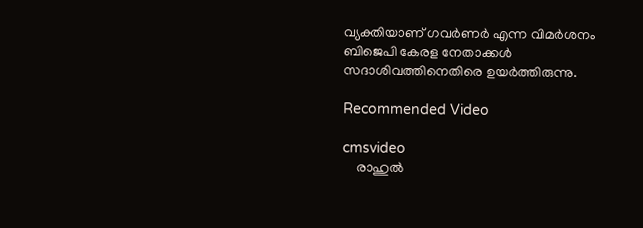വ്യക്തിയാണ് ഗവര്‍ണര്‍ എന്ന വിമര്‍ശനം ബിജെപി കേരള നേതാക്കള്‍ സദാശിവത്തിനെതിരെ ഉയര്‍ത്തിരുന്നു.

Recommended Video

cmsvideo
    രാഹുല്‍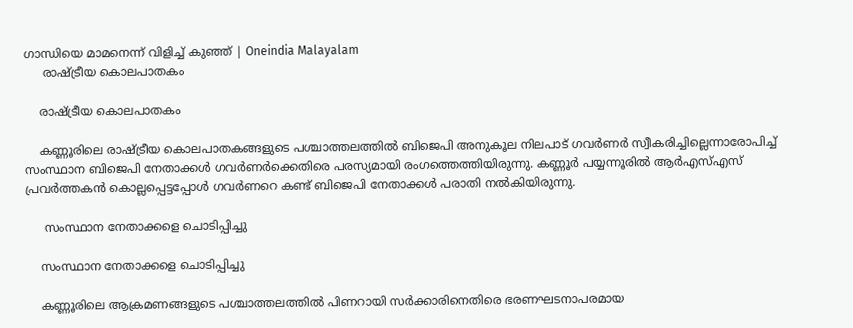ഗാന്ധിയെ മാമനെന്ന് വിളിച്ച് കുഞ്ഞ് | Oneindia Malayalam
     രാഷ്ട്രീയ കൊലപാതകം

    രാഷ്ട്രീയ കൊലപാതകം

    കണ്ണൂരിലെ രാഷ്ട്രീയ കൊലപാതകങ്ങളുടെ പശ്ചാത്തലത്തില്‍ ബിജെപി അനുകൂല നിലപാട് ഗവര്‍ണര്‍ സ്വീകരിച്ചില്ലെന്നാരോപിച്ച് സംസ്ഥാന ബിജെപി നേതാക്കള്‍ ഗവര്‍ണര്‍ക്കെതിരെ പരസ്യമായി രംഗത്തെത്തിയിരുന്നു. കണ്ണൂര്‍ പയ്യന്നൂരില്‍ ആര്‍എസ്എസ് പ്രവര്‍ത്തകന്‍ കൊല്ലപ്പെട്ടപ്പോള്‍ ഗവര്‍ണറെ കണ്ട് ബിജെപി നേതാക്കള്‍ പരാതി നല്‍കിയിരുന്നു.

     സംസ്ഥാന നേതാക്കളെ ചൊടിപ്പിച്ചു

    സംസ്ഥാന നേതാക്കളെ ചൊടിപ്പിച്ചു

    കണ്ണൂരിലെ ആക്രമണങ്ങളുടെ പശ്ചാത്തലത്തില്‍ പിണറായി സര്‍ക്കാരിനെതിരെ ഭരണഘടനാപരമായ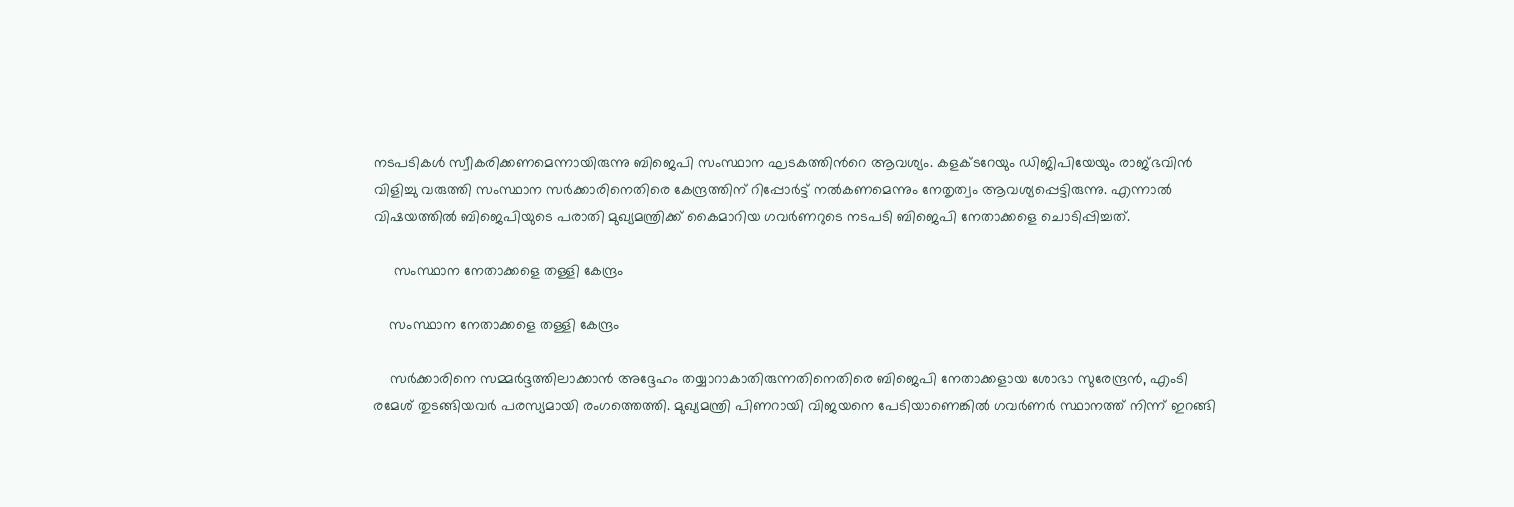നടപടികള്‍ സ്വീകരിക്കണമെന്നായിരുന്നു ബിജെപി സംസ്ഥാന ഘടകത്തിന്‍റെ ആവശ്യം. കളക്ടറേയും ഡിജിപിയേയും രാജ്ഭവിന്‍ വിളിച്ചു വരുത്തി സംസ്ഥാന സര്‍ക്കാരിനെതിരെ കേന്ദ്രത്തിന് റിപ്പോര്‍ട്ട് നല്‍കണമെന്നും നേതൃത്വം ആവശ്യപ്പെട്ടിരുന്നു. എന്നാല്‍ വിഷയത്തില്‍ ബിജെപിയുടെ പരാതി മുഖ്യമന്ത്രിക്ക് കൈമാറിയ ഗവര്‍ണറുടെ നടപടി ബിജെപി നേതാക്കളെ ചൊടിപ്പിച്ചത്.

     സംസ്ഥാന നേതാക്കളെ തള്ളി കേന്ദ്രം

    സംസ്ഥാന നേതാക്കളെ തള്ളി കേന്ദ്രം

    സര്‍ക്കാരിനെ സമ്മര്‍ദ്ദത്തിലാക്കാന്‍ അദ്ദേഹം തയ്യാറാകാതിരുന്നതിനെതിരെ ബിജെപി നേതാക്കളായ ശോഭാ സുരേന്ദ്രന്‍, എംടി രമേശ് തുടങ്ങിയവര്‍ പരസ്യമായി രംഗത്തെത്തി. മുഖ്യമന്ത്രി പിണറായി വിജയനെ പേടിയാണെങ്കില്‍ ഗവര്‍ണര്‍ സ്ഥാനത്ത് നിന്ന് ഇറങ്ങി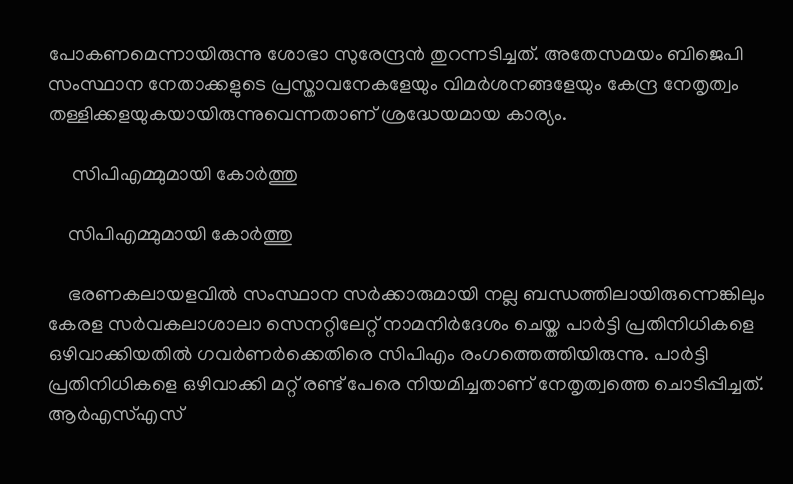പോകണമെന്നായിരുന്നു ശോഭാ സുരേന്ദ്രന്‍ തുറന്നടിച്ചത്. അതേസമയം ബിജെപി സംസ്ഥാന നേതാക്കളുടെ പ്രസ്താവനേകളേയും വിമര്‍ശനങ്ങളേയും കേന്ദ്ര നേതൃത്വം തള്ളിക്കളയുകയായിരുന്നുവെന്നതാണ് ശ്രദ്ധേയമായ കാര്യം.

     സിപിഎമ്മുമായി കോര്‍ത്തു

    സിപിഎമ്മുമായി കോര്‍ത്തു

    ഭരണകലായളവില്‍ സംസ്ഥാന സര്‍ക്കാരുമായി നല്ല ബന്ധത്തിലായിരുന്നെങ്കിലും കേരള സര്‍വകലാശാലാ സെനറ്റിലേറ്റ് നാമനിര്‍ദേശം ചെയ്ത പാര്‍ട്ടി പ്രതിനിധികളെ ഒഴിവാക്കിയതില്‍ ഗവര്‍ണര്‍ക്കെതിരെ സിപിഎം രംഗത്തെത്തിയിരുന്നു. പാര്‍ട്ടി പ്രതിനിധികളെ ഒഴിവാക്കി മറ്റ് രണ്ട് പേരെ നിയമിച്ചതാണ് നേതൃത്വത്തെ ചൊടിപ്പിച്ചത്. ആര്‍എസ്എസ്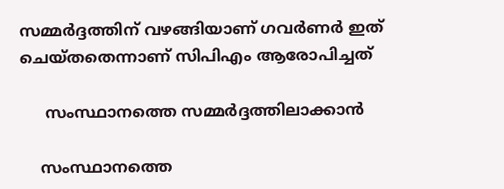സമ്മര്‍ദ്ദത്തിന് വഴങ്ങിയാണ് ഗവര്‍ണര്‍ ഇത് ചെയ്തതെന്നാണ് സിപിഎം ആരോപിച്ചത്

     സംസ്ഥാനത്തെ സമ്മര്‍ദ്ദത്തിലാക്കാന്‍

    സംസ്ഥാനത്തെ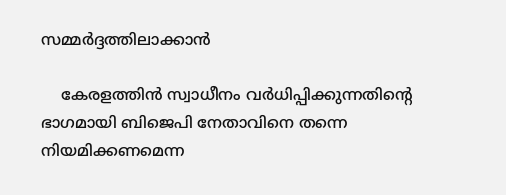സമ്മര്‍ദ്ദത്തിലാക്കാന്‍

    കേരളത്തിന്‍ സ്വാധീനം വര്‍ധിപ്പിക്കുന്നതിന്‍റെ ഭാഗമായി ബിജെപി നേതാവിനെ തന്നെ നിയമിക്കണമെന്ന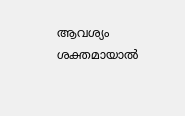ആവശ്യം ശക്തമായാല്‍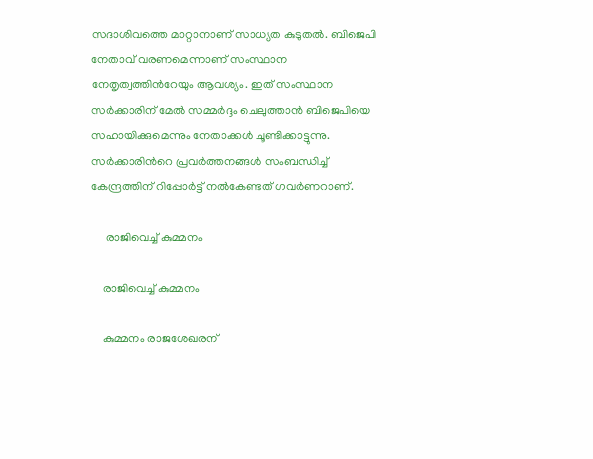സദാശിവത്തെ മാറ്റാനാണ് സാധ്യത കുടുതല്‍. ബിജെപി നേതാവ് വരണമെന്നാണ് സംസ്ഥാന നേതൃത്വത്തിന്‍റേയും ആവശ്യം. ഇത് സംസ്ഥാന സര്‍ക്കാരിന് മേല്‍ സമ്മര്‍ദ്ദം ചെലുത്താന്‍ ബിജെപിയെ സഹായിക്കുമെന്നും നേതാക്കള്‍ ചൂണ്ടിക്കാട്ടുന്നു. സര്‍ക്കാരിന്‍റെ പ്രവര്‍ത്തനങ്ങള്‍ സംബന്ധിച്ച് കേന്ദ്രത്തിന് റിപ്പോര്‍ട്ട് നല്‍കേണ്ടത് ഗവര്‍ണറാണ്.

     രാജിവെച്ച് കുമ്മനം

    രാജിവെച്ച് കുമ്മനം

    കുമ്മനം രാജശേഖരന്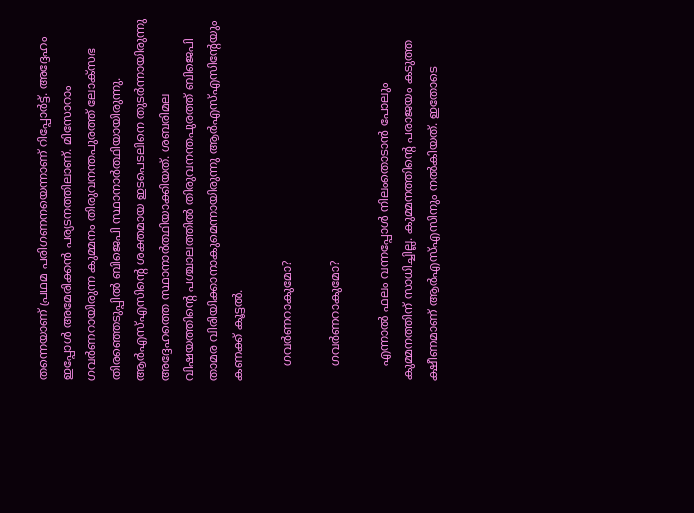തന്നെയാണ് പ്രഥമ പരിഗണനയെന്നാണ് റിപ്പോര്‍ട്ട്. അദ്ദേഹം ഇപ്പോള്‍ അമേരിക്കന്‍ പര്യടനത്തിലാണ്. മിസോറാം ഗവര്‍ണറായിരുന്ന കുമ്മനം തിരുവനന്തപുരത്ത് ലോക്സഭ തിരഞ്ഞെടുപ്പില്‍ ബിജെപി സ്ഥാനാര്‍ത്ഥിയായിരുന്നു. ആര്‍എസ്എസിന്‍റെ ശക്തമായ ഇടപെടലിനെ തുടര്‍ന്നായിരുന്നു അദ്ദേഹത്തെ സ്ഥാനാര്‍ത്ഥിയാക്കിയത്. ശബരിമല വിഷയത്തിന്‍റെ പശ്ചാലത്തില്‍ തിരുവനന്തപുരത്ത് ബിജെപി താമര വിരിയിക്കാനാകുമെന്നായിരുന്നു ആര്‍എസ്എസിന്‍റേയും കണക്ക് കൂട്ടല്‍.

    ഗവര്‍ണറാകുമോ?

    ഗവര്‍ണറാകുമോ?

    എന്നാല്‍ ഫലം വന്നപ്പോള്‍ നിലംതൊടാന്‍ പോലും കുമ്മനത്തിന് സാധിച്ചില്ല. കുമ്മനത്തിന്‍റെ പരാജയം കടുത്ത ക്ഷീണമാണ് ആര്‍എസ്എസിനും നല്‍കിയത്. ഇതോടെ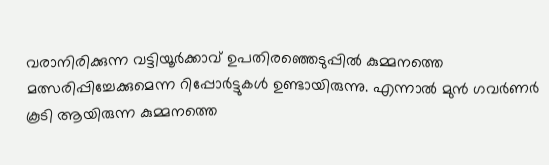വരാനിരിക്കുന്ന വട്ടിയൂര്‍ക്കാവ് ഉപതിരഞ്ഞെടുപ്പില്‍ കുമ്മനത്തെ മത്സരിപ്പിച്ചേക്കുമെന്ന റിപ്പോര്‍ട്ടുകള്‍ ഉണ്ടായിരുന്നു. എന്നാല്‍ മുന്‍ ഗവര്‍ണര്‍ കൂടി ആയിരുന്ന കുമ്മനത്തെ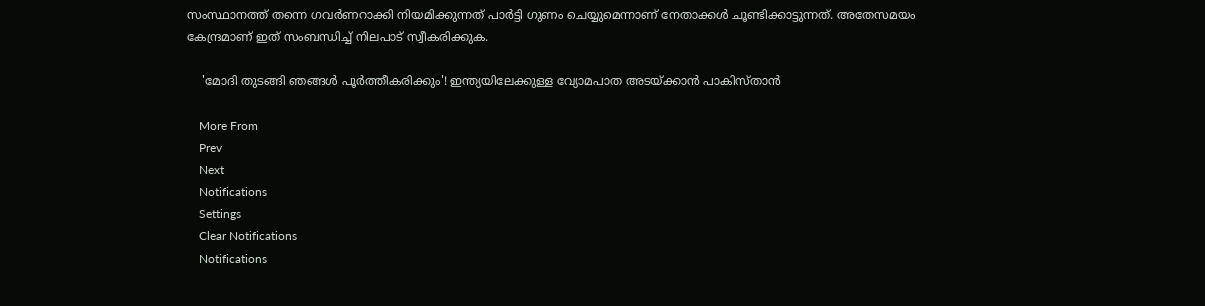സംസ്ഥാനത്ത് തന്നെ ഗവര്‍ണറാക്കി നിയമിക്കുന്നത് പാര്‍ട്ടി ഗുണം ചെയ്യുമെന്നാണ് നേതാക്കള്‍ ചൂണ്ടിക്കാട്ടുന്നത്. അതേസമയം കേന്ദ്രമാണ് ഇത് സംബന്ധിച്ച് നിലപാട് സ്വീകരിക്കുക.

    'മോദി തുടങ്ങി ഞങ്ങള്‍ പൂര്‍ത്തീകരിക്കും'! ഇന്ത്യയിലേക്കുള്ള വ്യോമപാത അടയ്ക്കാന്‍ പാകിസ്താന്‍

    More From
    Prev
    Next
    Notifications
    Settings
    Clear Notifications
    Notifications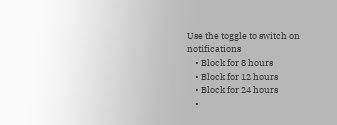Use the toggle to switch on notifications
    • Block for 8 hours
    • Block for 12 hours
    • Block for 24 hours
    •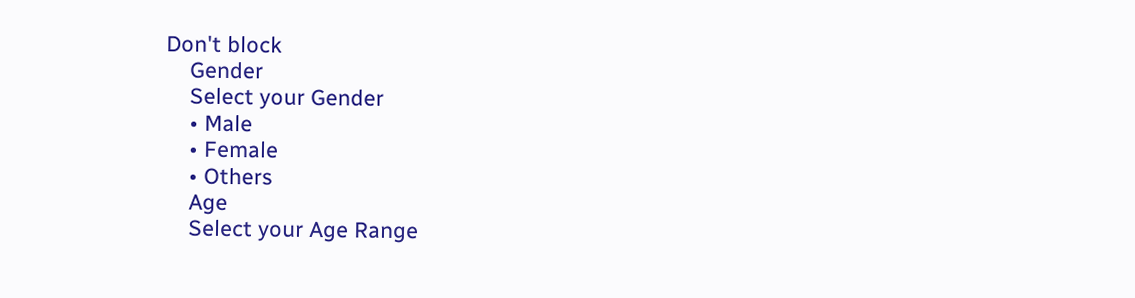Don't block
    Gender
    Select your Gender
    • Male
    • Female
    • Others
    Age
    Select your Age Range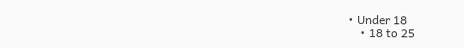• Under 18
    • 18 to 25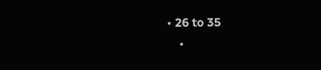• 26 to 35
    •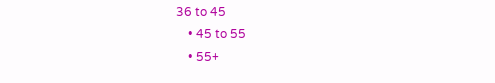36 to 45
    • 45 to 55
    • 55+